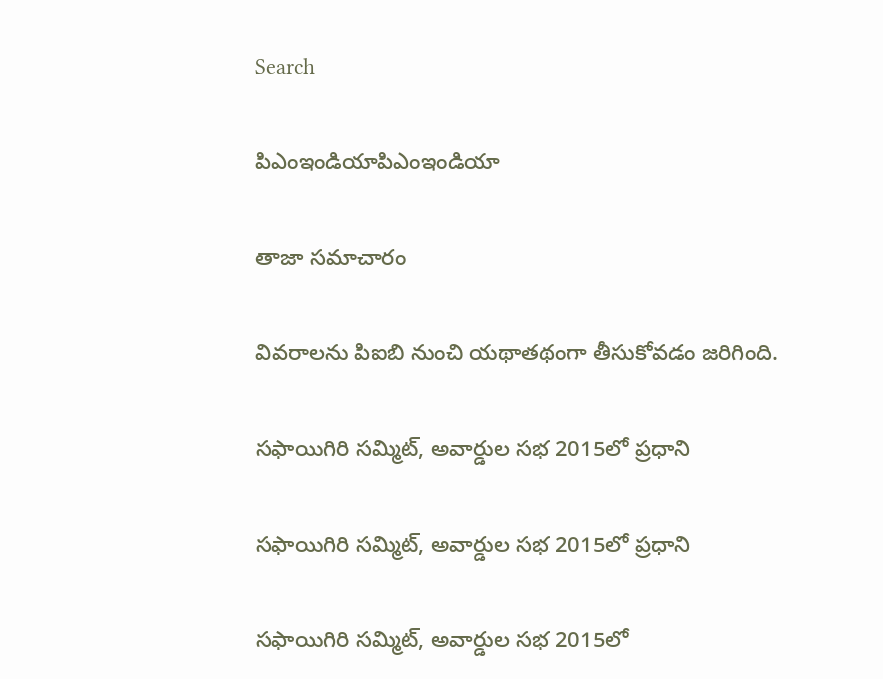Search

పిఎంఇండియాపిఎంఇండియా

తాజా స‌మాచారం

వివరాలను పిఐబి నుంచి యథాతథంగా తీసుకోవడం జరిగింది.

స‌ఫాయిగిరి స‌మ్మిట్, అవార్డుల స‌భ 2015లో ప్ర‌ధాని

స‌ఫాయిగిరి స‌మ్మిట్, అవార్డుల స‌భ 2015లో ప్ర‌ధాని

స‌ఫాయిగిరి స‌మ్మిట్, అవార్డుల స‌భ 2015లో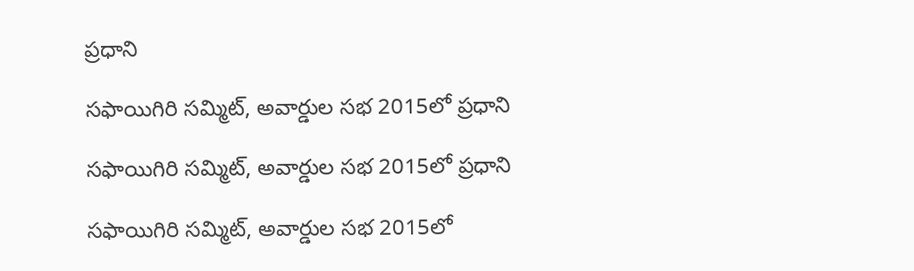ప్ర‌ధాని

స‌ఫాయిగిరి స‌మ్మిట్, అవార్డుల స‌భ 2015లో ప్ర‌ధాని

స‌ఫాయిగిరి స‌మ్మిట్, అవార్డుల స‌భ 2015లో ప్ర‌ధాని

స‌ఫాయిగిరి స‌మ్మిట్, అవార్డుల స‌భ 2015లో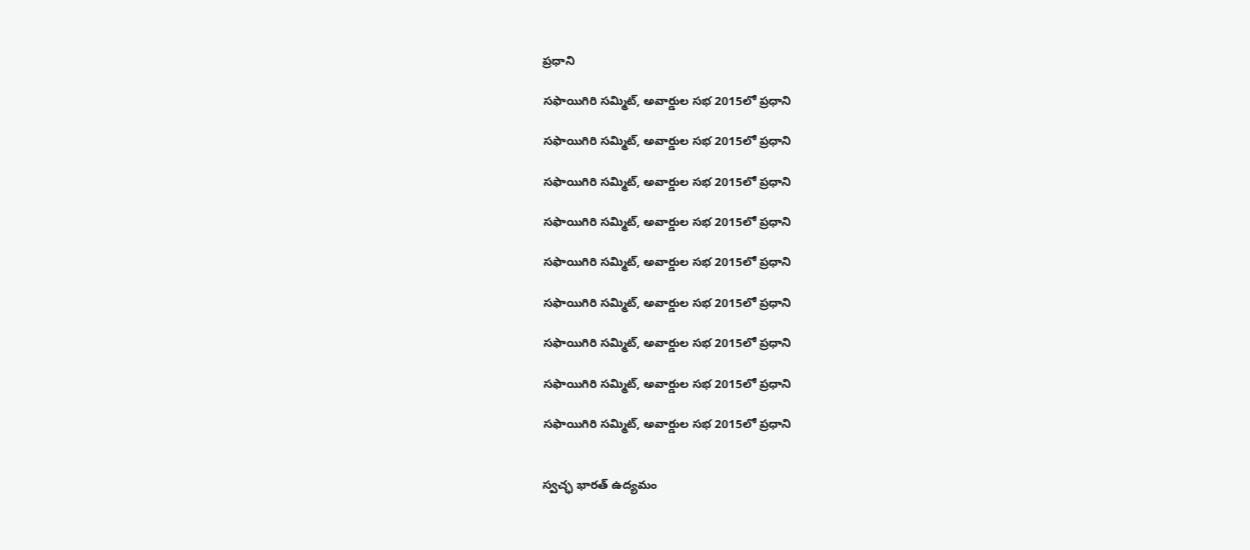ప్ర‌ధాని

స‌ఫాయిగిరి స‌మ్మిట్, అవార్డుల స‌భ 2015లో ప్ర‌ధాని

స‌ఫాయిగిరి స‌మ్మిట్, అవార్డుల స‌భ 2015లో ప్ర‌ధాని

స‌ఫాయిగిరి స‌మ్మిట్, అవార్డుల స‌భ 2015లో ప్ర‌ధాని

స‌ఫాయిగిరి స‌మ్మిట్, అవార్డుల స‌భ 2015లో ప్ర‌ధాని

స‌ఫాయిగిరి స‌మ్మిట్, అవార్డుల స‌భ 2015లో ప్ర‌ధాని

స‌ఫాయిగిరి స‌మ్మిట్, అవార్డుల స‌భ 2015లో ప్ర‌ధాని

స‌ఫాయిగిరి స‌మ్మిట్, అవార్డుల స‌భ 2015లో ప్ర‌ధాని

స‌ఫాయిగిరి స‌మ్మిట్, అవార్డుల స‌భ 2015లో ప్ర‌ధాని

స‌ఫాయిగిరి స‌మ్మిట్, అవార్డుల స‌భ 2015లో ప్ర‌ధాని


స్వ‌చ్ఛ భార‌త్ ఉద్య‌మం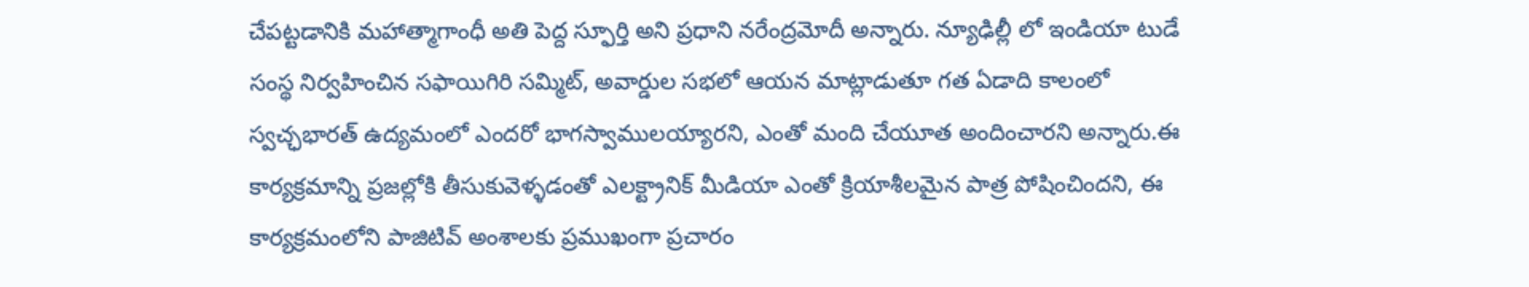చేప‌ట్ట‌డానికి మ‌హాత్మాగాంధీ అతి పెద్ద స్ఫూర్తి అని ప్ర‌ధాని న‌రేంద్ర‌మోదీ అన్నారు. న్యూఢిల్లీ లో ఇండియా టుడే సంస్థ నిర్వ‌హించిన స‌ఫాయిగిరి స‌మ్మిట్, అవార్డుల సభ‌లో ఆయన‌ మాట్లాడుతూ గ‌త ఏడాది కాలంలో స్వ‌చ్ఛ‌భార‌త్ ఉద్య‌మంలో ఎంద‌రో భాగ‌స్వాముల‌య్యార‌ని, ఎంతో మంది చేయూత అందించార‌ని అన్నారు.ఈ కార్య‌క్ర‌మాన్ని ప్ర‌జ‌ల్లోకి తీసుకువెళ్ళ‌డంతో ఎల‌క్ట్రానిక్ మీడియా ఎంతో క్రియాశీల‌మైన పాత్ర పోషించింద‌ని, ఈ కార్య‌క్ర‌మంలోని పాజిటివ్ అంశాల‌కు ప్ర‌ముఖంగా ప్ర‌చారం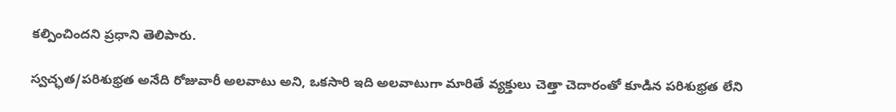క‌ల్పించింద‌ని ప్ర‌ధాని తెలిపారు.

స్వ‌చ్ఛ‌త/ప‌రిశుభ్ర‌త అనేది రోజువారీ అల‌వాటు అని, ఒక‌సారి ఇది అల‌వాటుగా మారితే వ్య‌క్తులు చెత్తా చెదారంతో కూడిన ప‌రిశుభ్ర‌త‌ లేని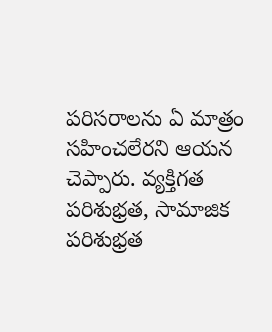ప‌రిస‌రాల‌ను ఏ మాత్రం స‌హించ‌లేర‌ని ఆయ‌న చెప్పారు. వ్యక్తిగ‌త ప‌రిశుభ్ర‌త‌, సామాజిక ప‌రిశుభ్ర‌త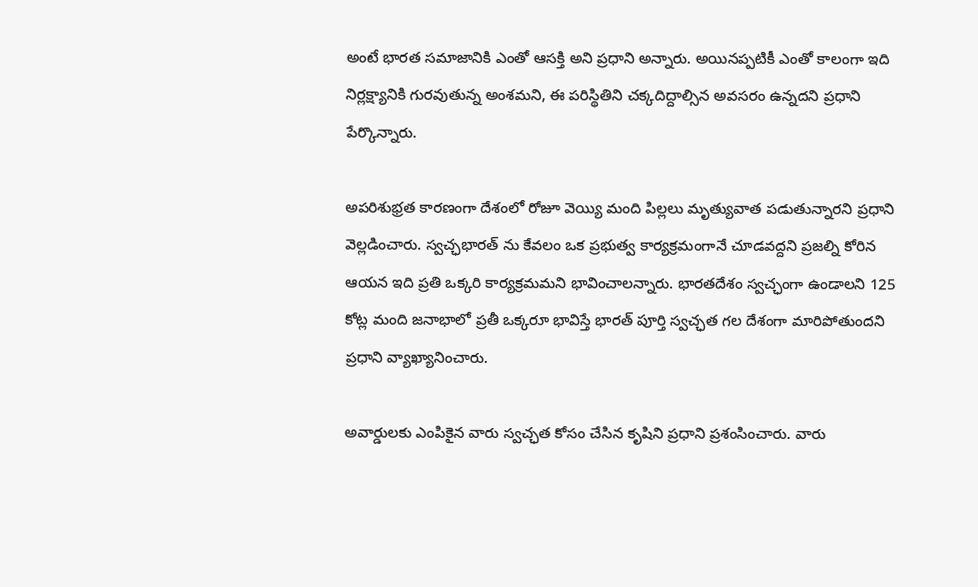అంటే భారత స‌మాజానికి ఎంతో ఆస‌క్తి అని ప్ర‌ధాని అన్నారు. అయినప్ప‌టికీ ఎంతో కాలంగా ఇది నిర్ల‌క్ష్యానికి గుర‌వుతున్న అంశ‌మ‌ని, ఈ ప‌రిస్థితిని చ‌క్క‌దిద్దాల్సిన అవ‌స‌రం ఉన్న‌ద‌ని ప్ర‌ధాని పేర్కొన్నారు.

అప‌రిశుభ్ర‌త కార‌ణంగా దేశంలో రోజూ వెయ్యి మంది పిల్ల‌లు మృత్యువాత ప‌డుతున్నార‌ని ప్ర‌ధాని వెల్ల‌డించారు. స్వ‌చ్ఛ‌భార‌త్ ను కేవ‌లం ఒక ప్ర‌భుత్వ కార్య‌క్ర‌మంగానే చూడ‌వ‌ద్ద‌ని ప్ర‌జ‌ల్ని కోరిన ఆయ‌న‌ ఇది ప్ర‌తి ఒక్క‌రి కార్య‌క్ర‌మమ‌ని భావించాల‌న్నారు. భార‌త‌దేశం స్వ‌చ్ఛంగా ఉండాల‌ని 125 కోట్ల మంది జ‌నాభాలో ప్ర‌తీ ఒక్క‌రూ భావిస్తే భార‌త్ పూర్తి స్వ‌చ్ఛత గ‌ల దేశంగా మారిపోతుంద‌ని ప్ర‌ధాని వ్యాఖ్యానించారు.

అవార్డుల‌కు ఎంపికైన వారు స్వ‌చ్ఛ‌త కోసం చేసిన కృషిని ప్ర‌ధాని ప్ర‌శంసించారు. వారు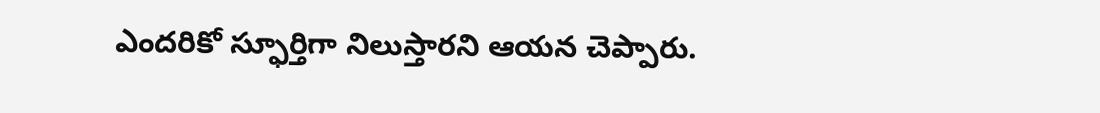ఎంద‌రికో స్ఫూర్తిగా నిలుస్తార‌ని ఆయ‌న చెప్పారు.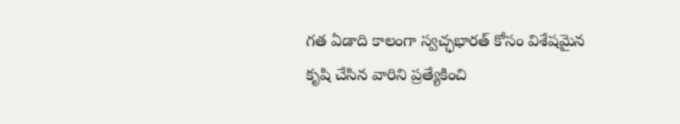గ‌త ఏడాది కాలంగా స్వ‌చ్ఛ‌భార‌త్ కోసం విశేష‌మైన కృషి చేసిన వారిని ప్ర‌త్యేకించి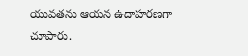యువ‌త‌ను ఆయ‌న ఉదాహ‌ర‌ణ‌గా చూపారు.